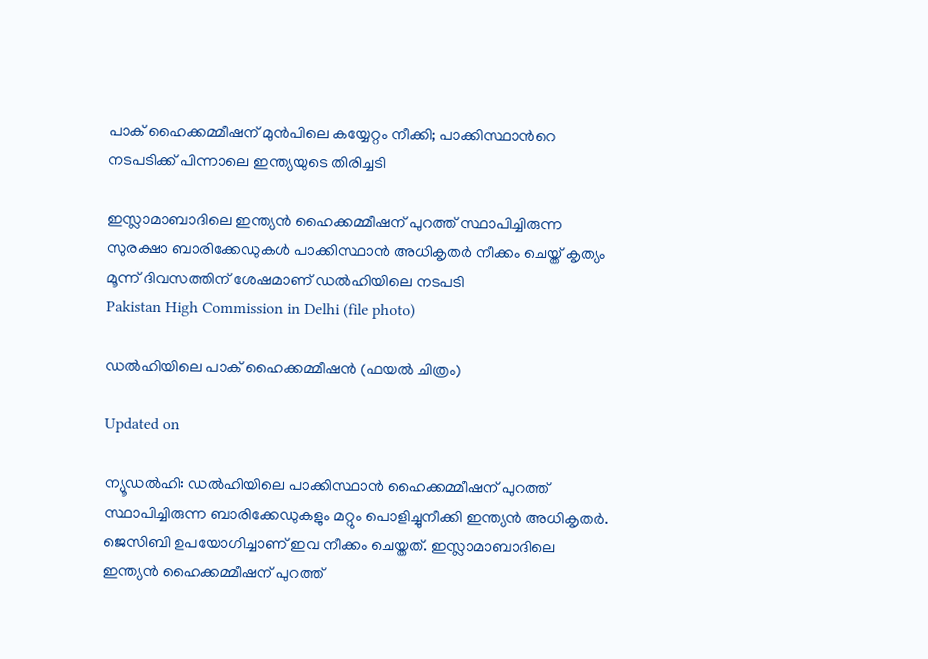പാക് ഹൈക്കമ്മീഷന് മുൻപിലെ കയ്യേറ്റം നീക്കി; പാക്കിസ്ഥാന്‍റെ നടപടിക്ക് പിന്നാലെ ഇന്ത്യയുടെ തിരിച്ചടി

ഇസ്ലാമാബാദിലെ ഇന്ത്യൻ ഹൈക്കമ്മീഷന് പുറത്ത് സ്ഥാപിച്ചിരുന്ന സുരക്ഷാ ബാരിക്കേഡുകൾ പാക്കിസ്ഥാൻ അധികൃതർ നീക്കം ചെയ്ത് കൃത്യം മൂന്ന് ദിവസത്തിന് ശേഷമാണ് ഡൽഹിയിലെ നടപടി
Pakistan High Commission in Delhi (file photo)

ഡൽഹിയിലെ പാക് ഹൈക്കമ്മീഷൻ (ഫയൽ ചിത്രം)

Updated on

ന്യൂഡൽഹി: ഡൽഹിയിലെ പാക്കിസ്ഥാൻ ഹൈക്കമ്മീഷന് പുറത്ത് സ്ഥാപിച്ചിരുന്ന ബാരിക്കേഡുകളും മറ്റും പൊളിച്ചുനീക്കി ഇന്ത്യൻ അധികൃതർ. ജെസിബി ഉപയോഗിച്ചാണ് ഇവ നീക്കം ചെയ്തത്. ഇസ്ലാമാബാദിലെ ഇന്ത്യൻ ഹൈക്കമ്മീഷന് പുറത്ത്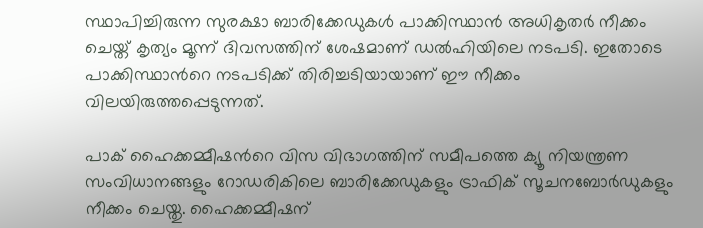സ്ഥാപിച്ചിരുന്ന സുരക്ഷാ ബാരിക്കേഡുകൾ പാക്കിസ്ഥാൻ അധികൃതർ നീക്കം ചെയ്ത് കൃത്യം മൂന്ന് ദിവസത്തിന് ശേഷമാണ് ഡൽഹിയിലെ നടപടി. ഇതോടെ പാക്കിസ്ഥാന്‍റെ നടപടിക്ക് തിരിച്ചടിയായാണ് ഈ നീക്കം വിലയിരുത്തപ്പെടുന്നത്.

പാക് ഹൈക്കമ്മീഷന്‍റെ വിസ വിഭാഗത്തിന് സമീപത്തെ ക്യൂ നിയന്ത്രണ സംവിധാനങ്ങളും റോഡരികിലെ ബാരിക്കേഡുകളും ട്രാഫിക് സൂചനബോർഡുകളും നീക്കം ചെയ്തു. ഹൈക്കമ്മീഷന്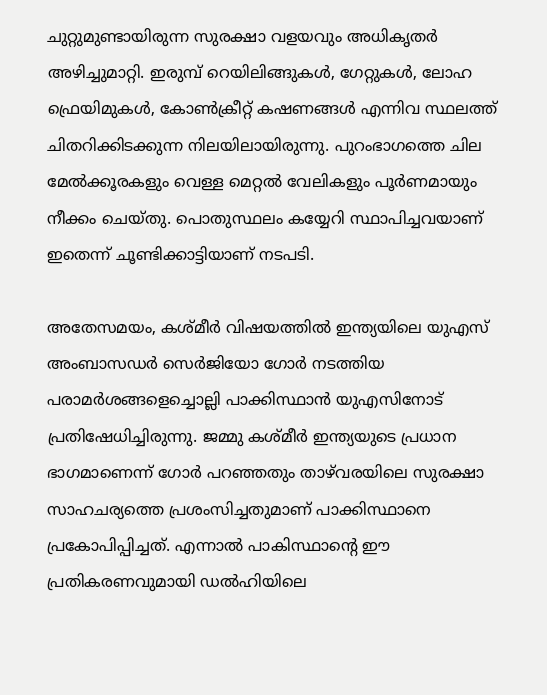ചുറ്റുമുണ്ടായിരുന്ന സുരക്ഷാ വളയവും അധികൃതർ അഴിച്ചുമാറ്റി. ഇരുമ്പ് റെയിലിങ്ങുകൾ, ഗേറ്റുകൾ, ലോഹ ഫ്രെയിമുകൾ, കോൺക്രീറ്റ് കഷണങ്ങൾ എന്നിവ സ്ഥലത്ത് ചിതറിക്കിടക്കുന്ന നിലയിലായിരുന്നു. പുറംഭാഗത്തെ ചില മേൽക്കൂരകളും വെള്ള മെറ്റൽ വേലികളും പൂർണമായും നീക്കം ചെയ്തു. പൊതുസ്ഥലം കയ്യേറി സ്ഥാപിച്ചവയാണ് ഇതെന്ന് ചൂണ്ടിക്കാട്ടിയാണ് നടപടി.

അതേസമയം, കശ്മീർ വിഷയത്തിൽ ഇന്ത്യയിലെ യുഎസ് അംബാസഡർ സെർജിയോ ഗോർ നടത്തിയ പരാമർശങ്ങളെച്ചൊല്ലി പാക്കിസ്ഥാൻ യുഎസിനോട് പ്രതിഷേധിച്ചിരുന്നു. ജമ്മു കശ്മീർ ഇന്ത്യയുടെ പ്രധാന ഭാഗമാണെന്ന് ഗോർ പറഞ്ഞതും താഴ്‌വരയിലെ സുരക്ഷാ സാഹചര്യത്തെ പ്രശംസിച്ചതുമാണ് പാക്കിസ്ഥാനെ പ്രകോപിപ്പിച്ചത്. എന്നാൽ പാകിസ്ഥാന്‍റെ ഈ പ്രതികരണവുമായി ഡൽഹിയിലെ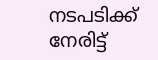നടപടിക്ക് നേരിട്ട്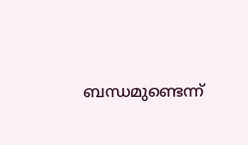ബന്ധമുണ്ടെന്ന്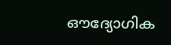ഔദ്യോഗിക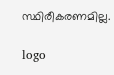സ്ഥിരീകരണമില്ല.

logo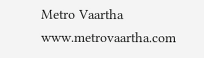Metro Vaartha
www.metrovaartha.com